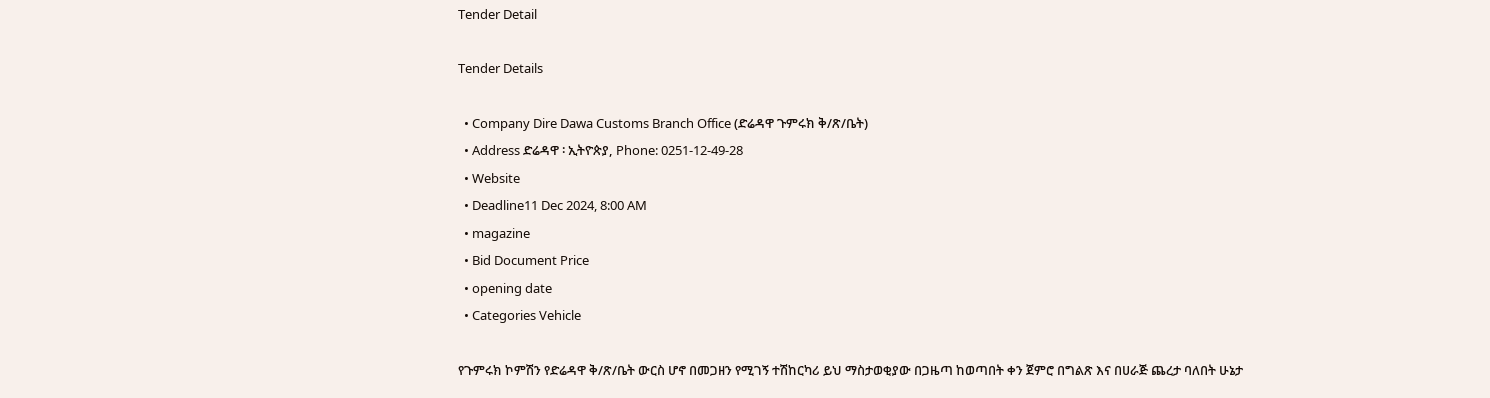Tender Detail

Tender Details

  • Company Dire Dawa Customs Branch Office (ድሬዳዋ ጉምሩክ ቅ/ጽ/ቤት)
  • Address ድሬዳዋ ፡ ኢትዮጵያ, Phone: 0251-12-49-28
  • Website
  • Deadline11 Dec 2024, 8:00 AM
  • magazine
  • Bid Document Price
  • opening date
  • Categories Vehicle

የጉምሩክ ኮምሽን የድሬዳዋ ቅ/ጽ/ቤት ውርስ ሆኖ በመጋዘን የሚገኝ ተሽከርካሪ ይህ ማስታወቂያው በጋዜጣ ከወጣበት ቀን ጀምሮ በግልጽ እና በሀራጅ ጨረታ ባለበት ሁኔታ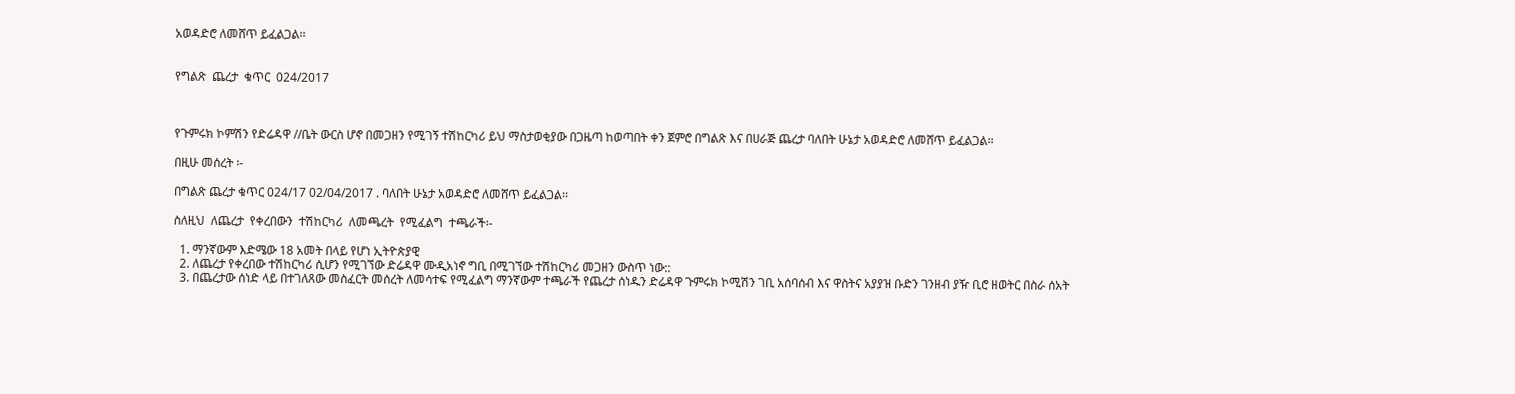አወዳድሮ ለመሸጥ ይፈልጋል፡፡


የግልጽ  ጨረታ  ቁጥር  024/2017



የጉምሩክ ኮምሽን የድሬዳዋ //ቤት ውርስ ሆኖ በመጋዘን የሚገኝ ተሽከርካሪ ይህ ማስታወቂያው በጋዜጣ ከወጣበት ቀን ጀምሮ በግልጽ እና በሀራጅ ጨረታ ባለበት ሁኔታ አወዳድሮ ለመሸጥ ይፈልጋል፡፡

በዚሁ መሰረት ፡-

በግልጽ ጨረታ ቁጥር 024/17 02/04/2017 . ባለበት ሁኔታ አወዳድሮ ለመሸጥ ይፈልጋል፡፡

ስለዚህ  ለጨረታ  የቀረበውን  ተሽከርካሪ  ለመጫረት  የሚፈልግ  ተጫራች፡-

  1. ማንኛውም እድሜው 18 አመት በላይ የሆነ ኢትዮጵያዊ
  2. ለጨረታ የቀረበው ተሽከርካሪ ሲሆን የሚገኘው ድሬዳዋ ሙዲአነኖ ግቢ በሚገኘው ተሽከርካሪ መጋዘን ውስጥ ነው::
  3. በጨረታው ሰነድ ላይ በተገለጸው መስፈርት መሰረት ለመሳተፍ የሚፈልግ ማንኛውም ተጫራች የጨረታ ሰነዱን ድሬዳዋ ጉምሩክ ኮሚሽን ገቢ አሰባሰብ እና ዋስትና አያያዝ ቡድን ገንዘብ ያዥ ቢሮ ዘወትር በስራ ሰአት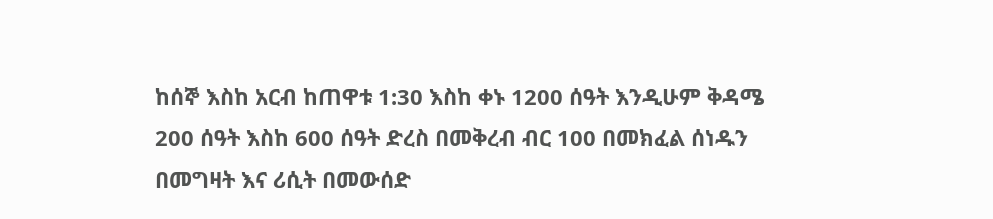ከሰኞ እስከ አርብ ከጠዋቱ 1:30 እስከ ቀኑ 1200 ሰዓት እንዲሁም ቅዳሜ 200 ሰዓት እስከ 600 ሰዓት ድረስ በመቅረብ ብር 100 በመክፈል ሰነዱን በመግዛት እና ሪሲት በመውሰድ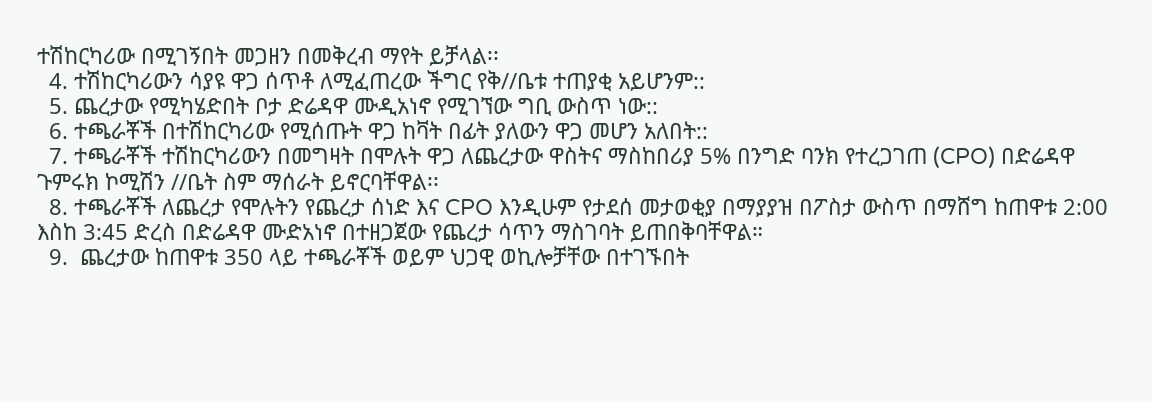ተሽከርካሪው በሚገኝበት መጋዘን በመቅረብ ማየት ይቻላል፡፡
  4. ተሽከርካሪውን ሳያዩ ዋጋ ሰጥቶ ለሚፈጠረው ችግር የቅ//ቤቱ ተጠያቂ አይሆንም::
  5. ጨረታው የሚካሄድበት ቦታ ድሬዳዋ ሙዲአነኖ የሚገኘው ግቢ ውስጥ ነው::
  6. ተጫራቾች በተሽከርካሪው የሚሰጡት ዋጋ ከቫት በፊት ያለውን ዋጋ መሆን አለበት::
  7. ተጫራቾች ተሽከርካሪውን በመግዛት በሞሉት ዋጋ ለጨረታው ዋስትና ማስከበሪያ 5% በንግድ ባንክ የተረጋገጠ (CPO) በድሬዳዋ ጉምሩክ ኮሚሽን //ቤት ስም ማሰራት ይኖርባቸዋል፡፡
  8. ተጫራቾች ለጨረታ የሞሉትን የጨረታ ሰነድ እና CPO እንዲሁም የታደሰ መታወቂያ በማያያዝ በፖስታ ውስጥ በማሸግ ከጠዋቱ 2:00 እስከ 3:45 ድረስ በድሬዳዋ ሙድአነኖ በተዘጋጀው የጨረታ ሳጥን ማስገባት ይጠበቅባቸዋል።
  9.  ጨረታው ከጠዋቱ 350 ላይ ተጫራቾች ወይም ህጋዊ ወኪሎቻቸው በተገኙበት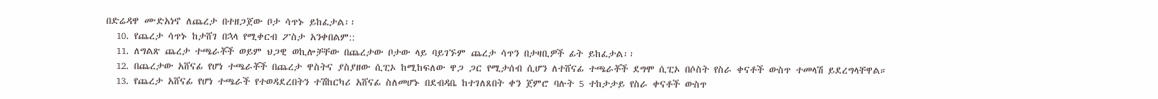በድሬዳዋ ሙድአነኖ ለጨረታ በተዘጋጀው ቦታ ሳጥኑ ይከፈታል፡፡
  10. የጨረታ ሳጥኑ ከታሸገ በኋላ የሚቀርብ ፖስታ አንቀበልም::
  11. ለግልጽ ጨረታ ተጫራቾች ወይም ህጋዊ ወኪሎቻቸው በጨረታው ቦታው ላይ ባይገኙም ጨረታ ሳጥን በታዛቢዎች ፊት ይከፈታል፡፡
  12. በጨረታው አሸናፊ የሆነ ተጫራቾች በጨረታ ዋስትና ያስያዘው ሲፒኦ ከሚከፍለው ዋጋ ጋር የሚታሰብ ሲሆን ለተሸናፊ ተጫራቾች ደግሞ ሲፒኦ በሶስት የስራ ቀናቶች ውስጥ ተመላሽ ይደረግላቸዋል።
  13. የጨረታ አሸናፊ የሆነ ተጫራች የተወዳደረበትን ተሽከርካሪ አሸናፊ ስለመሆኑ በደብዳቤ ከተገለጸበት ቀን ጀምሮ ባሉት 5 ተከታታይ የስራ ቀናቶች ውስጥ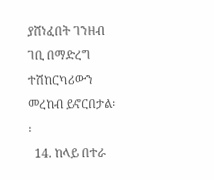ያሸነፈበት ገንዘብ ገቢ በማድረግ ተሽከርካሪውን መረከብ ይኖርበታል፡፡
  14. ከላይ በተራ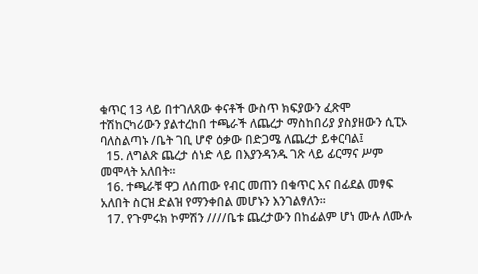ቁጥር 13 ላይ በተገለጸው ቀናቶች ውስጥ ክፍያውን ፈጽሞ ተሽከርካሪውን ያልተረከበ ተጫራች ለጨረታ ማስከበሪያ ያስያዘውን ሲፒኦ ባለስልጣኑ /ቤት ገቢ ሆኖ ዕቃው በድጋሜ ለጨረታ ይቀርባል፤
  15. ለግልጽ ጨረታ ሰነድ ላይ በእያንዳንዱ ገጽ ላይ ፊርማና ሥም መሞላት አለበት፡፡
  16. ተጫራቹ ዋጋ ለሰጠው የብር መጠን በቁጥር እና በፊደል መፃፍ አለበት ስርዝ ድልዝ የማንቀበል መሆኑን እንገልፃለን፡፡
  17. የጉምሩክ ኮምሽን ////ቤቱ ጨረታውን በከፊልም ሆነ ሙሉ ለሙሉ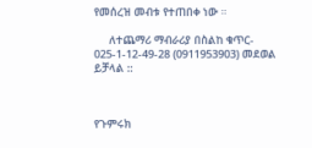የመሰረዝ መብቱ የተጠበቀ ነው ።

     ለተጨማሪ ማብራሪያ በስልከ ቁጥር- 025-1-12-49-28 (0911953903) መደወል ይቻላል ::



የጉምሩክ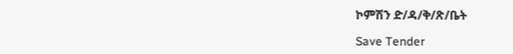ኮምሽን ድ/ዳ/ቅ/ጽ/ቤት

Save Tender